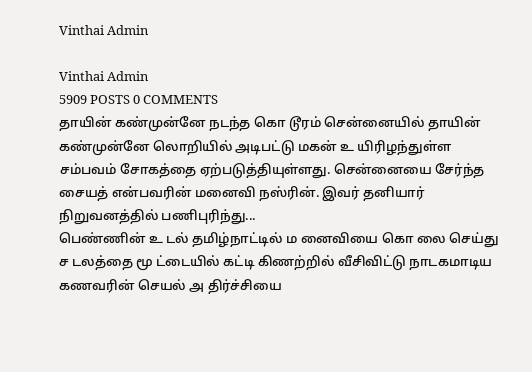Vinthai Admin

Vinthai Admin
5909 POSTS 0 COMMENTS
தாயின் கண்முன்னே நடந்த கொ டூரம் சென்னையில் தாயின் கண்முன்னே லொறியில் அடிபட்டு மகன் உ யிரிழந்துள்ள சம்பவம் சோகத்தை ஏற்படுத்தியுள்ளது. சென்னையை சேர்ந்த சையத் என்பவரின் மனைவி நஸ்ரின். இவர் தனியார் நிறுவனத்தில் பணிபுரிந்து...
பெண்ணின் உ டல் தமிழ்நாட்டில் ம னைவியை கொ லை செய்து ச டலத்தை மூ ட்டையில் கட்டி கிணற்றில் வீசிவிட்டு நாடகமாடிய கணவரின் செயல் அ திர்ச்சியை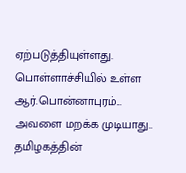ஏற்படுத்தியுள்ளது. பொள்ளாச்சியில் உள்ள ஆர்.பொன்னாபுரம்...
அவளை மறக்க முடியாது.. தமிழகத்தின்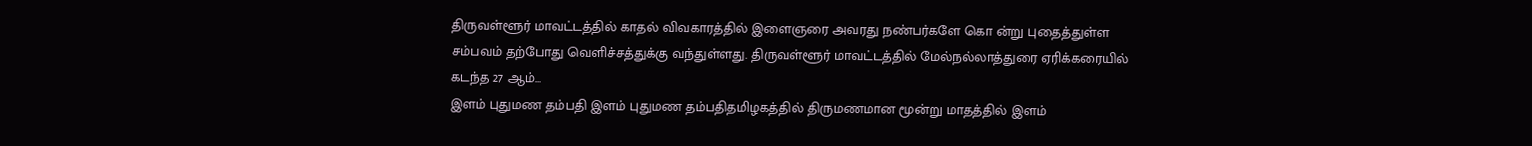திருவள்ளூர் மாவட்டத்தில் காதல் விவகாரத்தில் இளைஞரை அவரது நண்பர்களே கொ ன்று புதைத்துள்ள சம்பவம் தற்போது வெளிச்சத்துக்கு வந்துள்ளது. திருவள்ளூர் மாவட்டத்தில் மேல்நல்லாத்துரை ஏரிக்கரையில் கடந்த 27 ஆம்...
இளம் புதுமண தம்பதி இளம் புதுமண தம்பதிதமிழகத்தில் திருமணமான மூன்று மாதத்தில் இளம்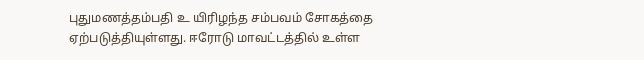புதுமணத்தம்பதி உ யிரிழந்த சம்பவம் சோகத்தை ஏற்படுத்தியுள்ளது. ஈரோடு மாவட்டத்தில் உள்ள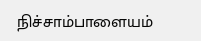நிச்சாம்பாளையம்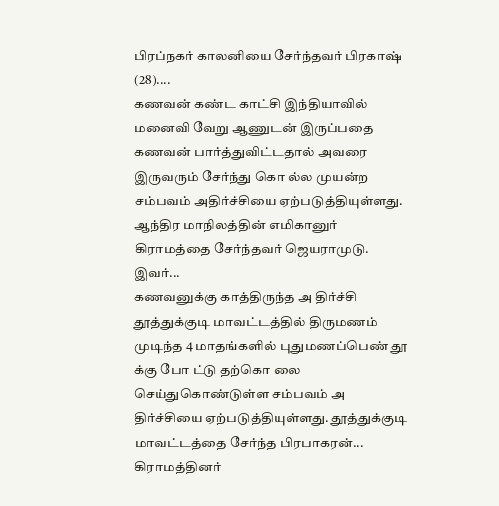பிரப்நகர் காலனியை சேர்ந்தவர் பிரகாஷ் (28)....
கணவன் கண்ட காட்சி இந்தியாவில் மனைவி வேறு ஆணுடன் இருப்பதை கணவன் பார்த்துவிட்டதால் அவரை இருவரும் சேர்ந்து கொ ல்ல முயன்ற சம்பவம் அதிர்ச்சியை ஏற்படுத்தியுள்ளது. ஆந்திர மாநிலத்தின் எமிகானுர் கிராமத்தை சேர்ந்தவர் ஜெயராமுடு. இவர்...
கணவனுக்கு காத்திருந்த அ திர்ச்சி தூத்துக்குடி மாவட்டத்தில் திருமணம் முடிந்த 4 மாதங்களில் புதுமணப்பெண் தூ க்கு போ ட்டு தற்கொ லை செய்துகொண்டுள்ள சம்பவம் அ திர்ச்சியை ஏற்படுத்தியுள்ளது. தூத்துக்குடி மாவட்டத்தை சேர்ந்த பிரபாகரன்...
கிராமத்தினர்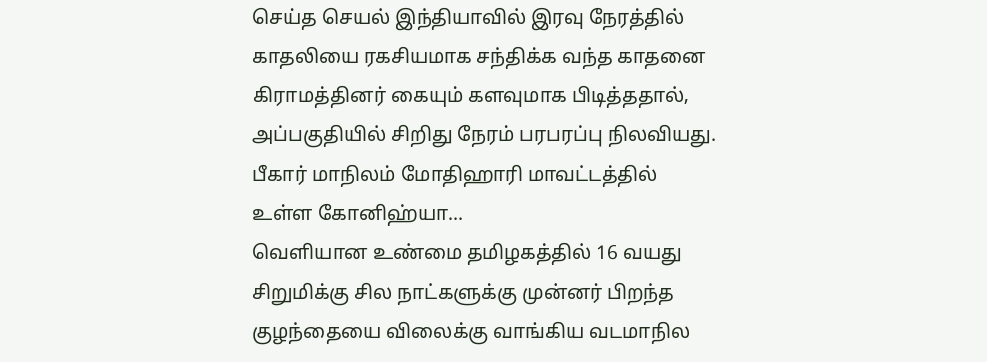செய்த செயல் இந்தியாவில் இரவு நேரத்தில் காதலியை ரகசியமாக சந்திக்க வந்த காதனை கிராமத்தினர் கையும் களவுமாக பிடித்ததால், அப்பகுதியில் சிறிது நேரம் பரபரப்பு நிலவியது. பீகார் மாநிலம் மோதிஹாரி மாவட்டத்தில் உள்ள கோனிஹ்யா...
வெளியான உண்மை தமிழகத்தில் 16 வயது சிறுமிக்கு சில நாட்களுக்கு முன்னர் பிறந்த குழந்தையை விலைக்கு வாங்கிய வடமாநில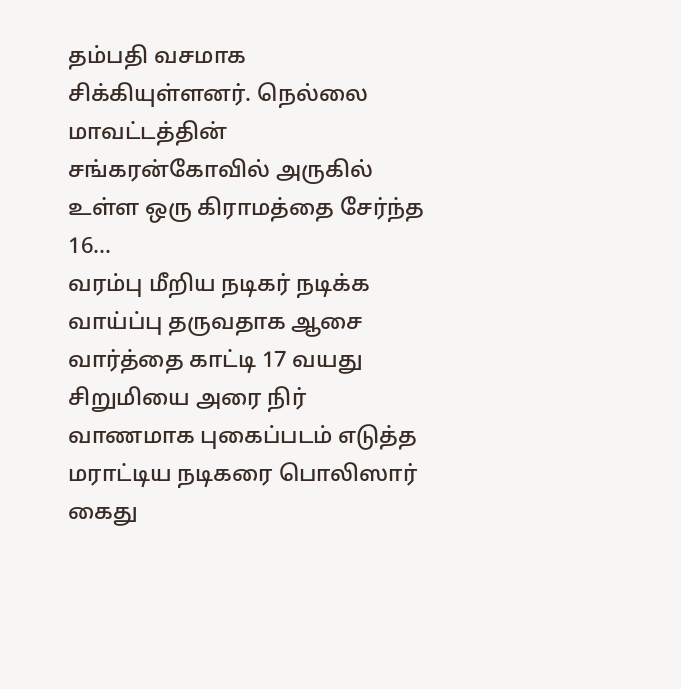தம்பதி வசமாக சிக்கியுள்ளனர். நெல்லை மாவட்டத்தின் சங்கரன்கோவில் அருகில் உள்ள ஒரு கிராமத்தை சேர்ந்த 16...
வரம்பு மீறிய நடிகர் நடிக்க வாய்ப்பு தருவதாக ஆசை வார்த்தை காட்டி 17 வயது சிறுமியை அரை நிர் வாணமாக புகைப்படம் எடுத்த மராட்டிய நடிகரை பொலிஸார் கைது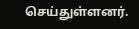செய்துள்ளனர்.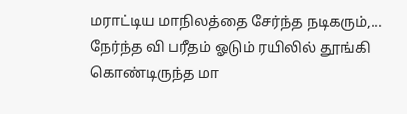மராட்டிய மாநிலத்தை சேர்ந்த நடிகரும்,...
நேர்ந்த வி பரீதம் ஓடும் ரயிலில் தூங்கி கொண்டிருந்த மா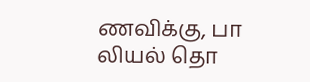ணவிக்கு, பா லியல் தொ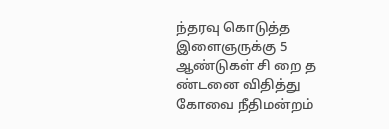ந்தரவு கொடுத்த இளைஞருக்கு 5 ஆண்டுகள் சி றை த ண்டனை விதித்து கோவை நீதிமன்றம்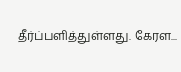தீர்ப்பளித்துள்ளது. கேரள...